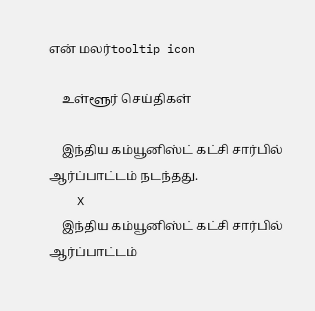என் மலர்tooltip icon

    உள்ளூர் செய்திகள்

    இந்திய கம்யூனிஸ்ட் கட்சி சார்பில் ஆர்ப்பாட்டம் நடந்தது.
    X
    இந்திய கம்யூனிஸ்ட் கட்சி சார்பில் ஆர்ப்பாட்டம்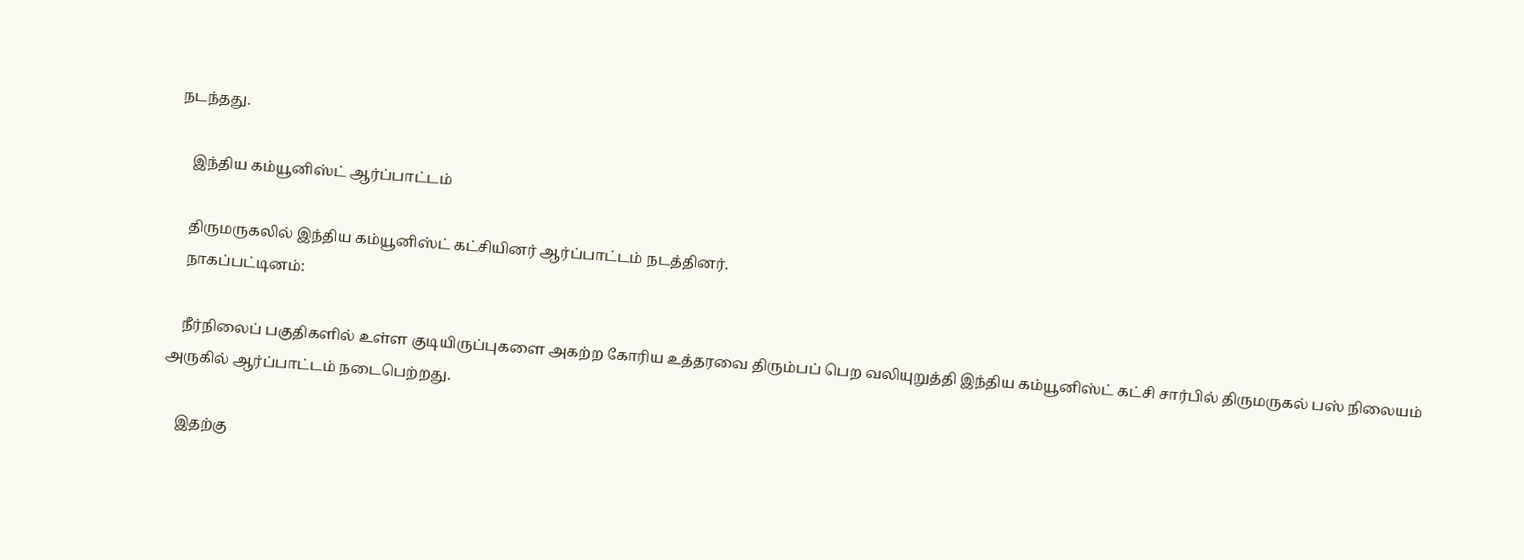நடந்தது.

    இந்திய கம்யூனிஸ்ட் ஆர்ப்பாட்டம்

    திருமருகலில் இந்திய கம்யூனிஸ்ட் கட்சியினர் ஆர்ப்பாட்டம் நடத்தினர்.
    நாகப்பட்டினம்:

    நீர்நிலைப் பகுதிகளில் உள்ள குடியிருப்புகளை அகற்ற கோரிய உத்தரவை திரும்பப் பெற வலியுறுத்தி இந்திய கம்யூனிஸ்ட் கட்சி சார்பில் திருமருகல் பஸ் நிலையம் அருகில் ஆர்ப்பாட்டம் நடைபெற்றது.

    இதற்கு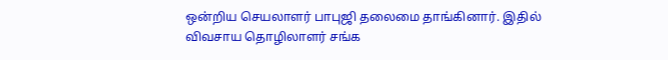ஒன்றிய செயலாளர் பாபுஜி தலைமை தாங்கினார். இதில் விவசாய தொழிலாளர் சங்க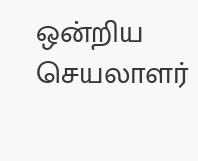ஒன்றிய செயலாளர்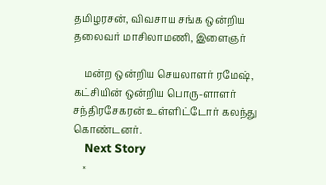தமிழரசன், விவசாய சங்க ஒன்றிய தலைவர் மாசிலாமணி, இளைஞர்

    மன்ற ஒன்றிய செயலாளர் ரமேஷ், கட்சியின் ஒன்றிய பொரு-ளாளர் சந்திரசேகரன் உள்ளிட்டோர் கலந்து கொண்டனர்.
    Next Story
    ×